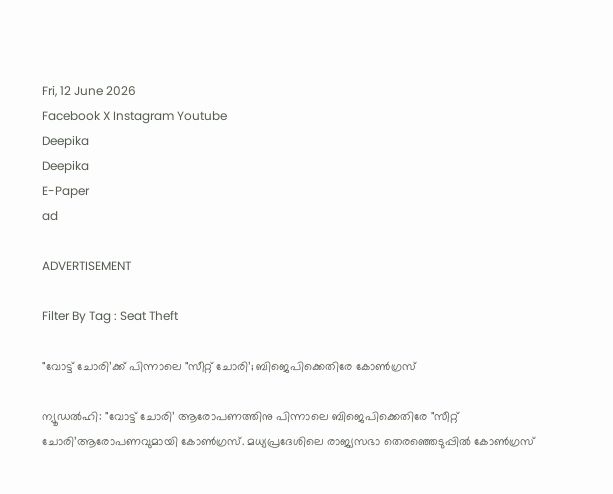Fri, 12 June 2026
Facebook X Instagram Youtube
Deepika
Deepika
E-Paper
ad

ADVERTISEMENT

Filter By Tag : Seat Theft

"വോട്ട് ചോരി’ക്ക് പിന്നാലെ "സീറ്റ് ചോരി’; ബിജെപിക്കെതിരേ കോണ്‍ഗ്രസ്

ന്യൂഡൽഹി: "വോട്ട് ചോരി’ ആരോപണത്തിനു പിന്നാലെ ബിജെപിക്കെതിരേ "സീറ്റ് ചോരി’ആരോപണവുമായി കോണ്‍ഗ്രസ്. മധ്യപ്രദേശിലെ രാജ്യസഭാ തെരഞ്ഞെടുപ്പിൽ കോണ്‍ഗ്രസ്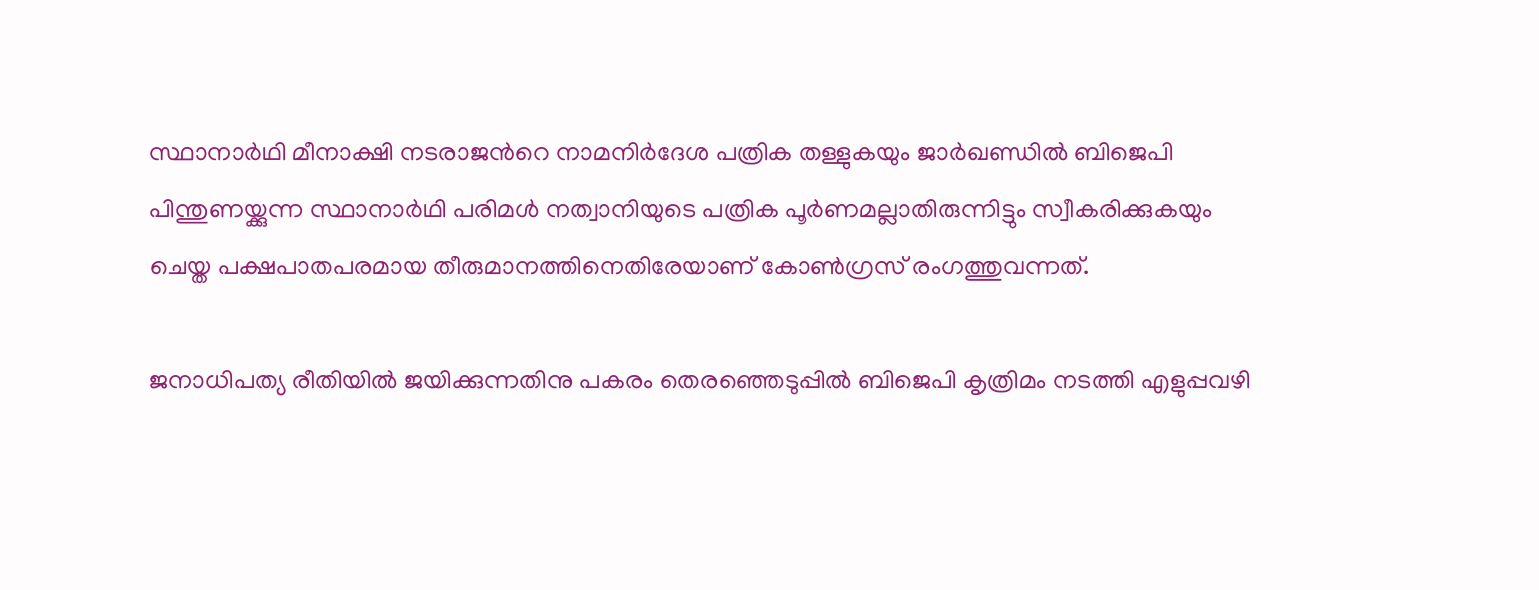സ്ഥാനാർഥി മീനാക്ഷി നടരാജന്‍റെ നാമനിർദേശ പത്രിക തള്ളുകയും ജാർഖണ്ഡിൽ ബിജെപി പിന്തുണയ്ക്കുന്ന സ്ഥാനാർഥി പരിമൾ നത്വാനിയുടെ പത്രിക പൂർണമല്ലാതിരുന്നിട്ടും സ്വീകരിക്കുകയും ചെയ്ത പക്ഷപാതപരമായ തീരുമാനത്തിനെതിരേയാണ് കോണ്‍ഗ്രസ് രംഗത്തുവന്നത്.

ജനാധിപത്യ രീതിയിൽ ജയിക്കുന്നതിനു പകരം തെരഞ്ഞെടുപ്പിൽ ബിജെപി കൃത്രിമം നടത്തി എളുപ്പവഴി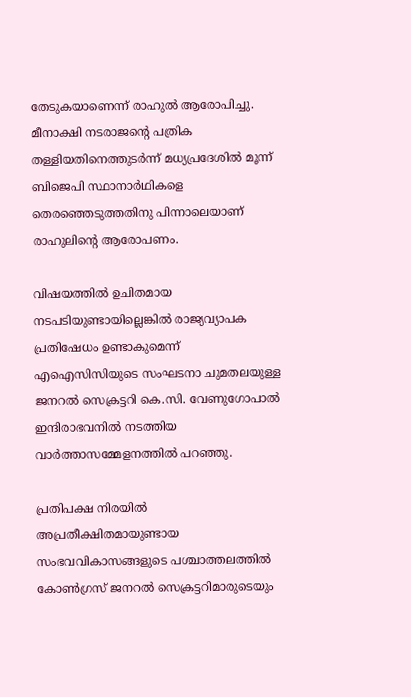തേടുകയാണെന്ന് രാഹുൽ ആരോപിച്ചു. മീനാക്ഷി നടരാജന്‍റെ പത്രിക തള്ളിയതിനെത്തുടർന്ന് മധ്യപ്രദേശിൽ മൂന്ന് ബിജെപി സ്ഥാനാർഥികളെ തെരഞ്ഞെടുത്തതിനു പിന്നാലെയാണ് രാഹുലിന്‍റെ ആരോപണം.

വിഷയത്തിൽ ഉചിതമായ നടപടിയുണ്ടായില്ലെങ്കിൽ രാജ്യവ്യാപക പ്രതിഷേധം ഉണ്ടാകുമെന്ന് എഐസിസിയുടെ സംഘടനാ ചുമതലയുള്ള ജനറൽ സെക്രട്ടറി കെ.സി. വേണുഗോപാൽ ഇന്ദിരാഭവനിൽ നടത്തിയ വാർത്താസമ്മേളനത്തിൽ പറഞ്ഞു.

പ്രതിപക്ഷ നിരയിൽ അപ്രതീക്ഷിതമായുണ്ടായ സംഭവവികാസങ്ങളുടെ പശ്ചാത്തലത്തിൽ കോൺഗ്രസ് ജനറൽ സെക്രട്ടറിമാരുടെയും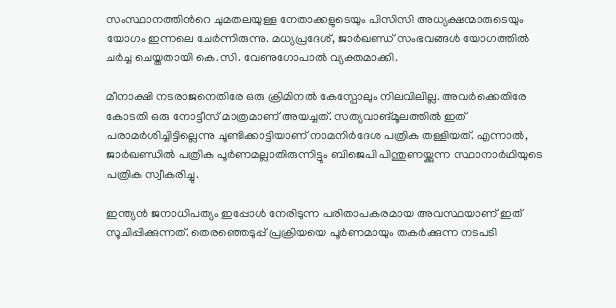സംസ്ഥാനത്തിന്‍റെ ചുമതലയുള്ള നേതാക്കളുടെയും പിസിസി അധ്യക്ഷന്മാരുടെയും യോഗം ഇന്നലെ ചേർന്നിരുന്നു. മധ്യപ്രദേശ്, ജാർഖണ്ഡ് സംഭവങ്ങൾ യോഗത്തിൽ ചർച്ച ചെയ്തതായി കെ.സി. വേണുഗോപാൽ വ്യക്തമാക്കി.

മീനാക്ഷി നടരാജനെതിരേ ഒരു ക്രിമിനൽ കേസ്പോലും നിലവിലില്ല. അവർക്കെതിരേ കോടതി ഒരു നോട്ടീസ് മാത്രമാണ് അയച്ചത്. സത്യവാങ്മൂലത്തിൽ ഇത് പരാമർശിച്ചിട്ടില്ലെന്നു ചൂണ്ടിക്കാട്ടിയാണ് നാമനിർദേശ പത്രിക തള്ളിയത്. എന്നാൽ, ജാർഖണ്ഡിൽ പത്രിക പൂർണമല്ലാതിരുന്നിട്ടും ബിജെപി പിന്തുണയ്ക്കുന്ന സ്ഥാനാർഥിയുടെ പത്രിക സ്വീകരിച്ചു.

ഇന്ത്യൻ ജനാധിപത്യം ഇപ്പോൾ നേരിടുന്ന പരിതാപകരമായ അവസ്ഥയാണ് ഇത് സൂചിപ്പിക്കുന്നത്. തെരഞ്ഞെടുപ്പ് പ്രക്രിയയെ പൂർണമായും തകർക്കുന്ന നടപടി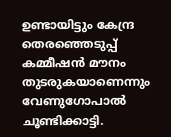ഉണ്ടായിട്ടും കേന്ദ്ര തെരഞ്ഞെടുപ്പ് കമ്മീഷൻ മൗനം തുടരുകയാണെന്നും വേണുഗോപാൽ ചൂണ്ടിക്കാട്ടി.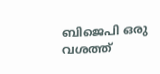ബിജെപി ഒരു വശത്ത്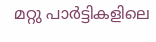മറ്റു പാർട്ടികളിലെ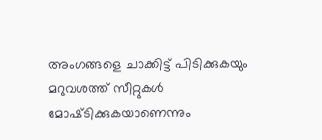അംഗങ്ങളെ ചാക്കിട്ട് പിടിക്കുകയും മറുവശത്ത് സീറ്റുകൾ മോഷ്‌ടിക്കുകയാണെന്നും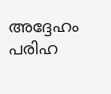അദ്ദേഹം പരിഹ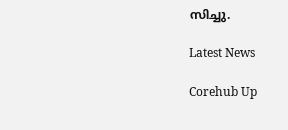സിച്ചു.

Latest News

Corehub Up